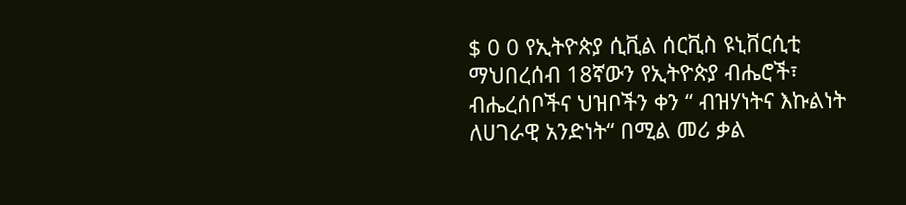$ 0 0 የኢትዮጵያ ሲቪል ሰርቪስ ዩኒቨርሲቲ ማህበረሰብ 18ኛውን የኢትዮጵያ ብሔሮች፣ ብሔረሰቦችና ህዝቦችን ቀን “ ብዝሃነትና እኩልነት ለሀገራዊ አንድነት“ በሚል መሪ ቃል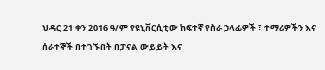ህዳር 21 ቀን 2016 ዓ/ም የዩኒቨርሲቲው ከፍተኛ የስራ ኃላፊዎች ፣ ተማሪዎችን እና ሰራተኞች በተገኙበት በፓናል ውይይት እና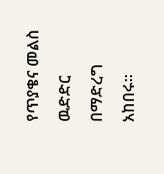የጥያቄና መልስ ዉድድር በማድረግ አከበሩ፡፡